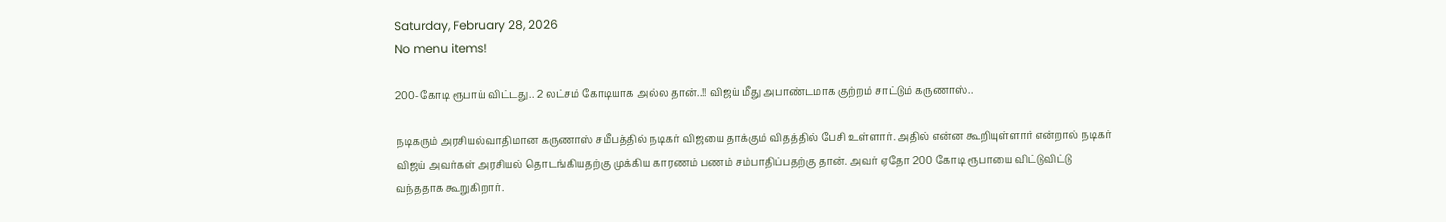Saturday, February 28, 2026
No menu items!

200-கோடி ரூபாய் விட்டது.. 2 லட்சம் கோடியாக அல்ல தான்..!! விஜய் மீது அபாண்டமாக குற்றம் சாட்டும் கருணாஸ்..

நடிகரும் அரசியல்வாதிமான கருணாஸ் சமீபத்தில் நடிகர் விஜயை தாக்கும் விதத்தில் பேசி உள்ளார். அதில் என்ன கூறியுள்ளார் என்றால் நடிகர் விஜய் அவர்கள் அரசியல் தொடங்கியதற்கு முக்கிய காரணம் பணம் சம்பாதிப்பதற்கு தான். அவர் ஏதோ 200 கோடி ரூபாயை விட்டுவிட்டு வந்ததாக கூறுகிறார்.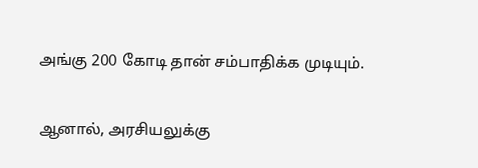அங்கு 200 கோடி தான் சம்பாதிக்க முடியும்.

ஆனால், அரசியலுக்கு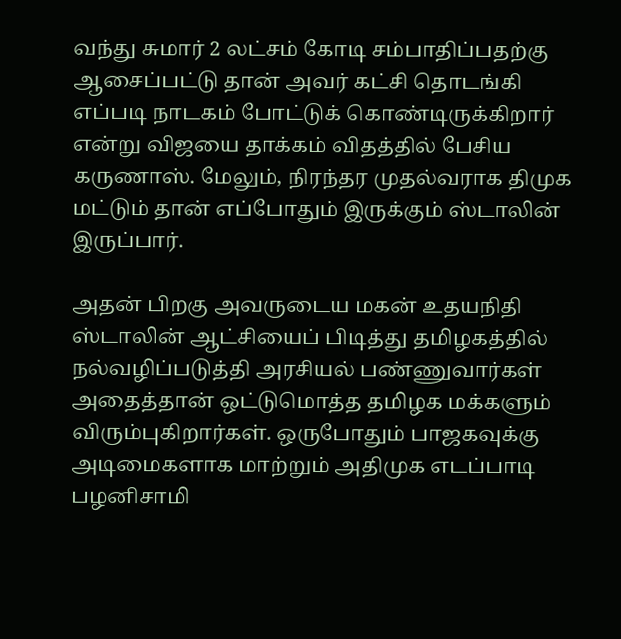வந்து சுமார் 2 லட்சம் கோடி சம்பாதிப்பதற்கு ஆசைப்பட்டு தான் அவர் கட்சி தொடங்கி எப்படி நாடகம் போட்டுக் கொண்டிருக்கிறார் என்று விஜயை தாக்கம் விதத்தில் பேசிய கருணாஸ். மேலும், நிரந்தர முதல்வராக திமுக மட்டும் தான் எப்போதும் இருக்கும் ஸ்டாலின் இருப்பார்.

அதன் பிறகு அவருடைய மகன் உதயநிதி ஸ்டாலின் ஆட்சியைப் பிடித்து தமிழகத்தில் நல்வழிப்படுத்தி அரசியல் பண்ணுவார்கள் அதைத்தான் ஒட்டுமொத்த தமிழக மக்களும் விரும்புகிறார்கள். ஒருபோதும் பாஜகவுக்கு அடிமைகளாக மாற்றும் அதிமுக எடப்பாடி பழனிசாமி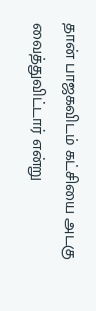தான் பாஜகவிடம் கட்சியை அடகு வைத்துவிட்டார் என்று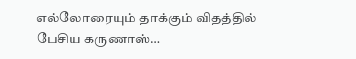எல்லோரையும் தாக்கும் விதத்தில் பேசிய கருணாஸ்…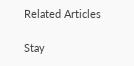Related Articles

Stay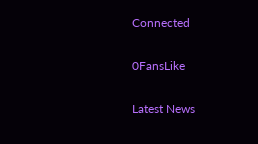Connected

0FansLike

Latest News